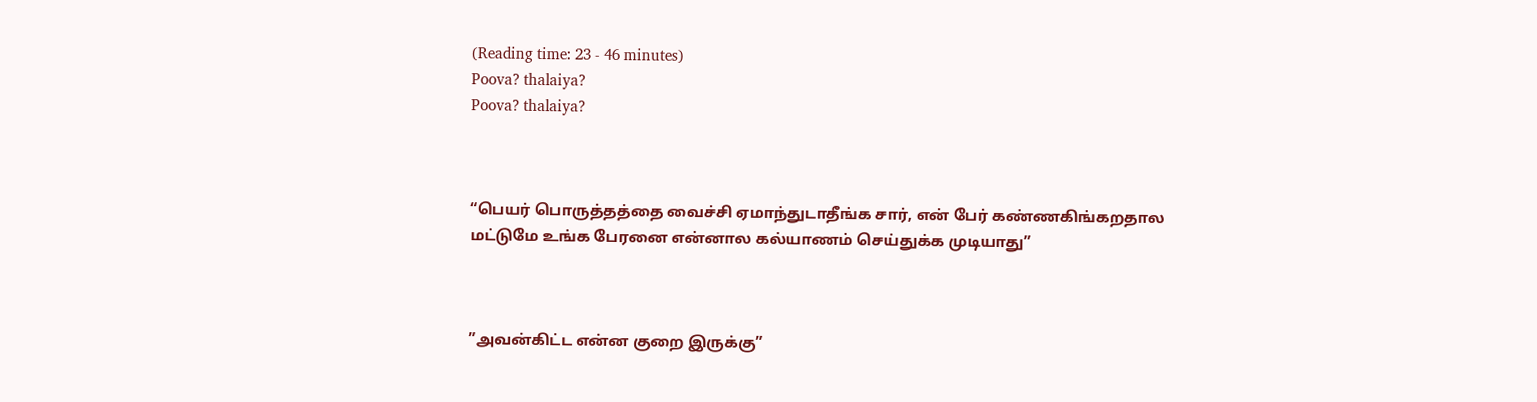(Reading time: 23 - 46 minutes)
Poova? thalaiya?
Poova? thalaiya?



“பெயர் பொருத்தத்தை வைச்சி ஏமாந்துடாதீங்க சார், என் பேர் கண்ணகிங்கறதால மட்டுமே உங்க பேரனை என்னால கல்யாணம் செய்துக்க முடியாது”



”அவன்கிட்ட என்ன குறை இருக்கு”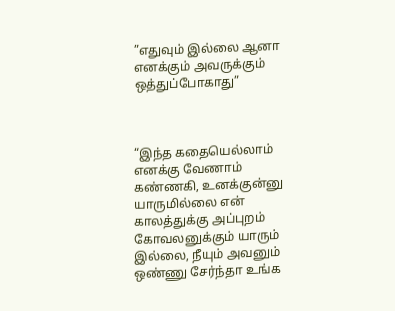”எதுவும் இல்லை ஆனா எனக்கும் அவருக்கும் ஒத்துப்போகாது”



“இந்த கதையெல்லாம் எனக்கு வேணாம் கண்ணகி, உனக்குன்னு யாருமில்லை என் காலத்துக்கு அப்புறம் கோவலனுக்கும் யாரும் இல்லை, நீயும் அவனும் ஒண்ணு சேர்ந்தா உங்க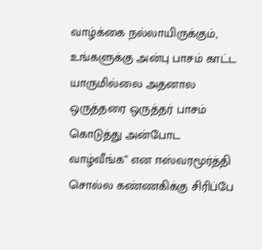வாழ்க்கை நல்லாயிருக்கும், உங்களுக்கு அன்பு பாசம் காட்ட யாருமில்லை அதனால ஒருத்தரை ஒருத்தர் பாசம் கொடுத்து அன்போட வாழ்வீங்க” என ஈஸ்வரமூர்த்தி சொல்ல கண்ணகிக்கு சிரிப்பே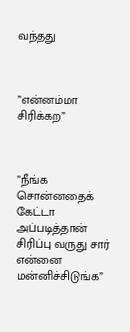வந்தது



”என்னம்மா சிரிக்கற”



”நீங்க சொன்னதைக் கேட்டா அப்படித்தான் சிரிப்பு வருது சார் என்னை மன்னிச்சிடுங்க”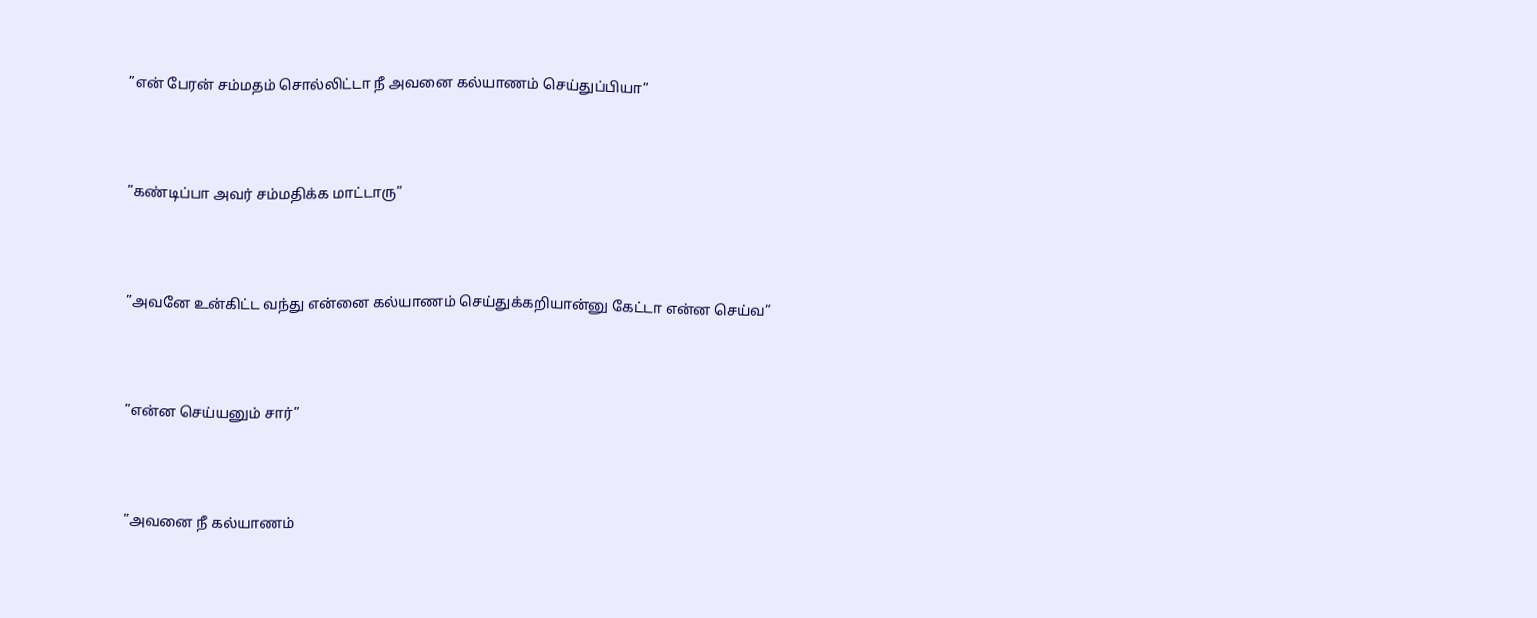”என் பேரன் சம்மதம் சொல்லிட்டா நீ அவனை கல்யாணம் செய்துப்பியா”



”கண்டிப்பா அவர் சம்மதிக்க மாட்டாரு”



”அவனே உன்கிட்ட வந்து என்னை கல்யாணம் செய்துக்கறியான்னு கேட்டா என்ன செய்வ”



”என்ன செய்யனும் சார்”



”அவனை நீ கல்யாணம்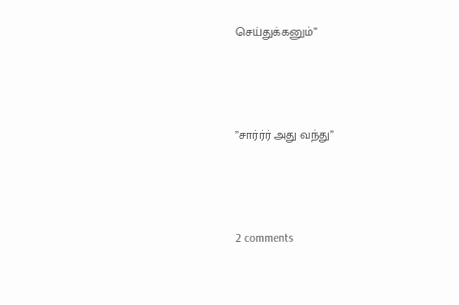செய்துக்கனும்”



”சார்ர்ர் அது வந்து”



2 comments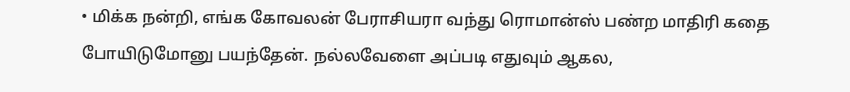• மிக்க நன்றி, எங்க கோவலன் பேராசியரா வந்து ரொமான்ஸ் பண்ற மாதிரி கதை போயிடுமோனு பயந்தேன். நல்லவேளை அப்படி எதுவும் ஆகல,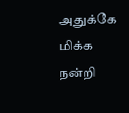அதுக்கே மிக்க நன்றி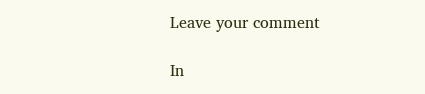Leave your comment

In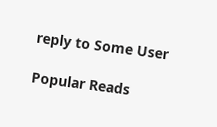reply to Some User

Popular Reads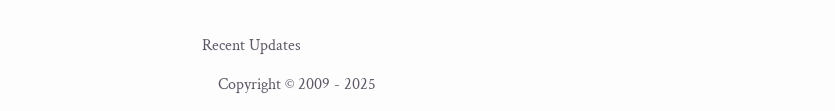Recent Updates

    Copyright © 2009 - 2025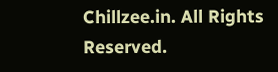Chillzee.in. All Rights Reserved.